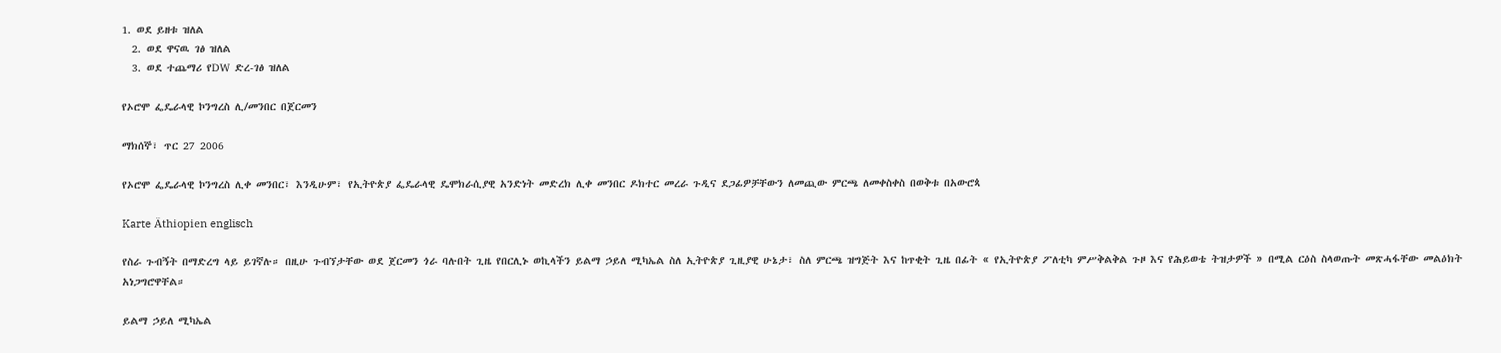1. ወደ ይዘቱ ዝለል
  2. ወደ ዋናዉ ገፅ ዝለል
  3. ወደ ተጨማሪ የDW ድረ-ገፅ ዝለል

የኦሮሞ ፌዴራላዊ ኮንግረስ ሊ/መንበር በጀርመን

ማክሰኞ፣ ጥር 27 2006

የኦሮሞ ፌዴራላዊ ኮንግረስ ሊቀ መንበር፣ እንዲሁም፣ የኢትዮጵያ ፌዴራላዊ ዴሞክራሲያዊ አንድነት መድረክ ሊቀ መንበር ዶክተር መረራ ጉዲና ደጋፊዎቻቸውን ለመጪው ምርጫ ለመቀስቀስ በወቅቱ በአውሮጳ

Karte Äthiopien englisch

የስራ ጉብኝት በማድረግ ላይ ይገኛሉ። በዚሁ ጉብኘታቸው ወደ ጀርመን ጎራ ባሉበት ጊዜ የበርሊኑ ወኪላችን ይልማ ኃይለ ሚካኤል ስለ ኢትዮጵያ ጊዚያዊ ሁኔታ፣ ስለ ምርጫ ዝግጅት እና ከጥቂት ጊዜ በፊት « የኢትዮጵያ ፖለቲካ ምሥቅልቅል ጉዞ እና የሕይወቴ ትዝታዎች » በሚል ርዕስ ስላወጡት መጽሓፋቸው መልዕክት አነጋግሮዋቸል።

ይልማ ኃይለ ሚካኤል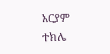አርያም ተክሌ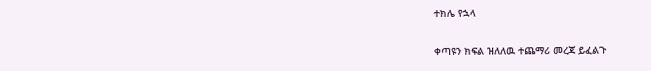ተክሌ የኋላ

ቀጣዩን ክፍል ዝለለዉ ተጨማሪ መረጃ ይፈልጉ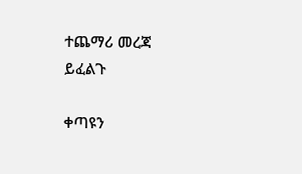ተጨማሪ መረጃ ይፈልጉ

ቀጣዩን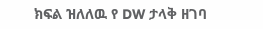ክፍል ዝለለዉ የ DW ታላቅ ዘገባ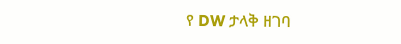የ DW ታላቅ ዘገባ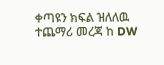ቀጣዩን ክፍል ዝለለዉ ተጨማሪ መረጃ ከ DW